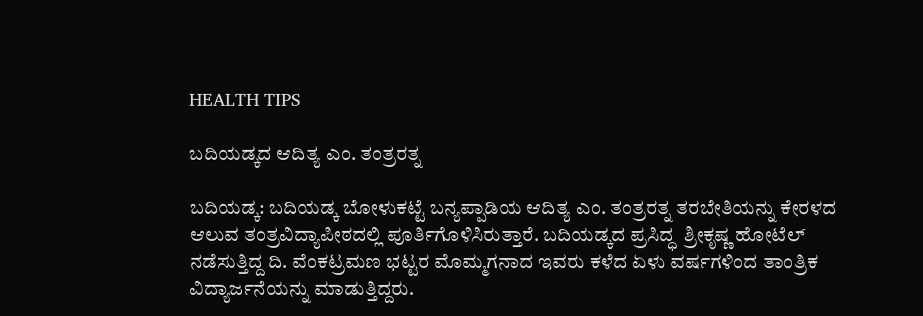HEALTH TIPS

ಬದಿಯಡ್ಕದ ಆದಿತ್ಯ ಎಂ. ತಂತ್ರರತ್ನ

ಬದಿಯಡ್ಕ: ಬದಿಯಡ್ಕ ಬೋಳುಕಟ್ಟೆ ಬನ್ಯಪ್ಪಾಡಿಯ ಆದಿತ್ಯ ಎಂ. ತಂತ್ರರತ್ನ ತರಬೇತಿಯನ್ನು ಕೇರಳದ ಆಲುವ ತಂತ್ರವಿದ್ಯಾಪೀಠದಲ್ಲಿ ಪೂರ್ತಿಗೊಳಿಸಿರುತ್ತಾರೆ. ಬದಿಯಡ್ಕದ ಪ್ರಸಿದ್ಧ  ಶ್ರೀಕೃಷ್ಣ ಹೋಟೆಲ್ ನಡೆಸುತ್ತಿದ್ದ ದಿ. ವೆಂಕಟ್ರಮಣ ಭಟ್ಟರ ಮೊಮ್ಮಗನಾದ ಇವರು ಕಳೆದ ಏಳು ವರ್ಷಗಳಿಂದ ತಾಂತ್ರಿಕ ವಿದ್ಯಾರ್ಜನೆಯನ್ನು ಮಾಡುತ್ತಿದ್ದರು.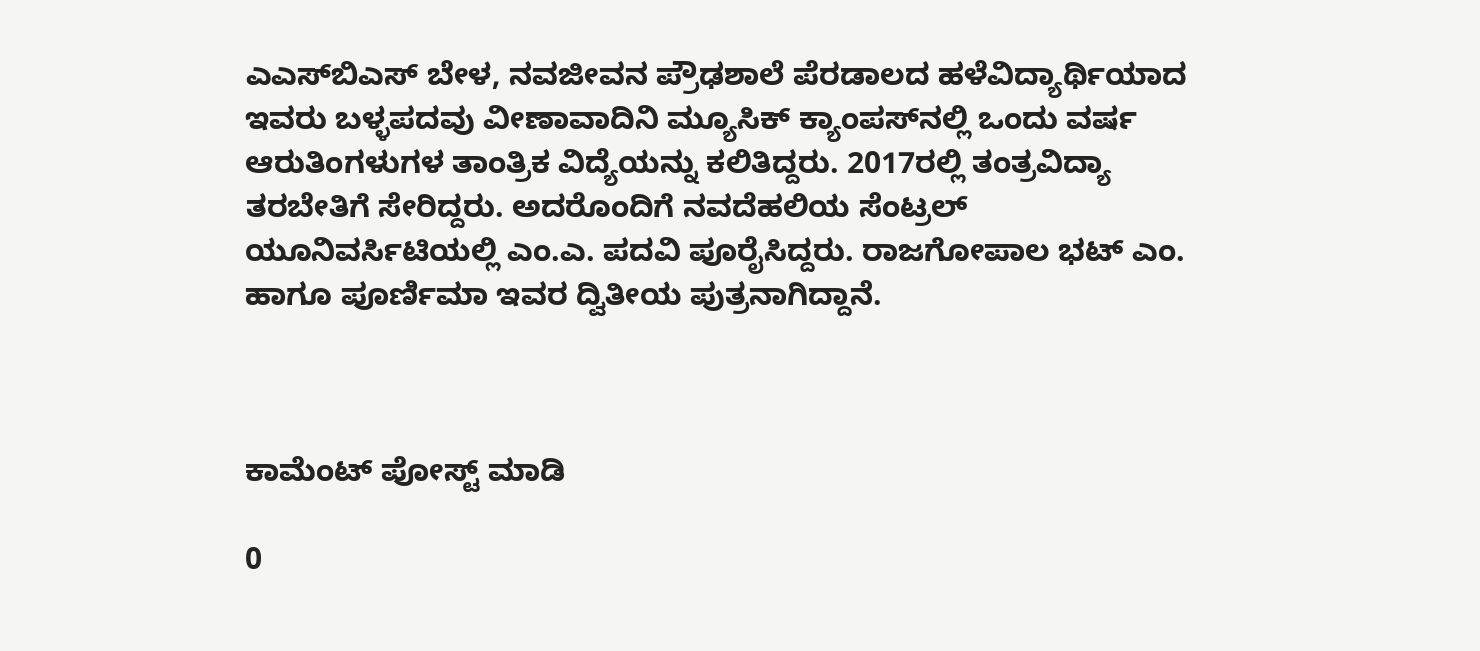ಎಎಸ್‍ಬಿಎಸ್ ಬೇಳ, ನವಜೀವನ ಪ್ರೌಢಶಾಲೆ ಪೆರಡಾಲದ ಹಳೆವಿದ್ಯಾರ್ಥಿಯಾದ ಇವರು ಬಳ್ಳಪದವು ವೀಣಾವಾದಿನಿ ಮ್ಯೂಸಿಕ್ ಕ್ಯಾಂಪಸ್‍ನಲ್ಲಿ ಒಂದು ವರ್ಷ ಆರುತಿಂಗಳುಗಳ ತಾಂತ್ರಿಕ ವಿದ್ಯೆಯನ್ನು ಕಲಿತಿದ್ದರು. 2017ರಲ್ಲಿ ತಂತ್ರವಿದ್ಯಾ ತರಬೇತಿಗೆ ಸೇರಿದ್ದರು. ಅದರೊಂದಿಗೆ ನವದೆಹಲಿಯ ಸೆಂಟ್ರಲ್  ಯೂನಿವರ್ಸಿಟಿಯಲ್ಲಿ ಎಂ.ಎ. ಪದವಿ ಪೂರೈಸಿದ್ದರು. ರಾಜಗೋಪಾಲ ಭಟ್ ಎಂ. ಹಾಗೂ ಪೂರ್ಣಿಮಾ ಇವರ ದ್ವಿತೀಯ ಪುತ್ರನಾಗಿದ್ದಾನೆ.



ಕಾಮೆಂಟ್‌‌ ಪೋಸ್ಟ್‌ ಮಾಡಿ

0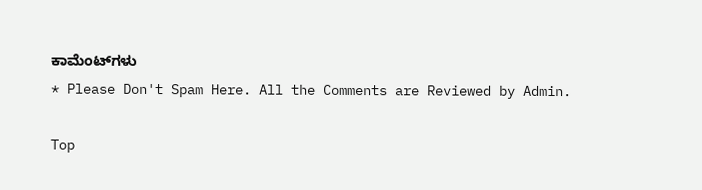ಕಾಮೆಂಟ್‌ಗಳು
* Please Don't Spam Here. All the Comments are Reviewed by Admin.

Top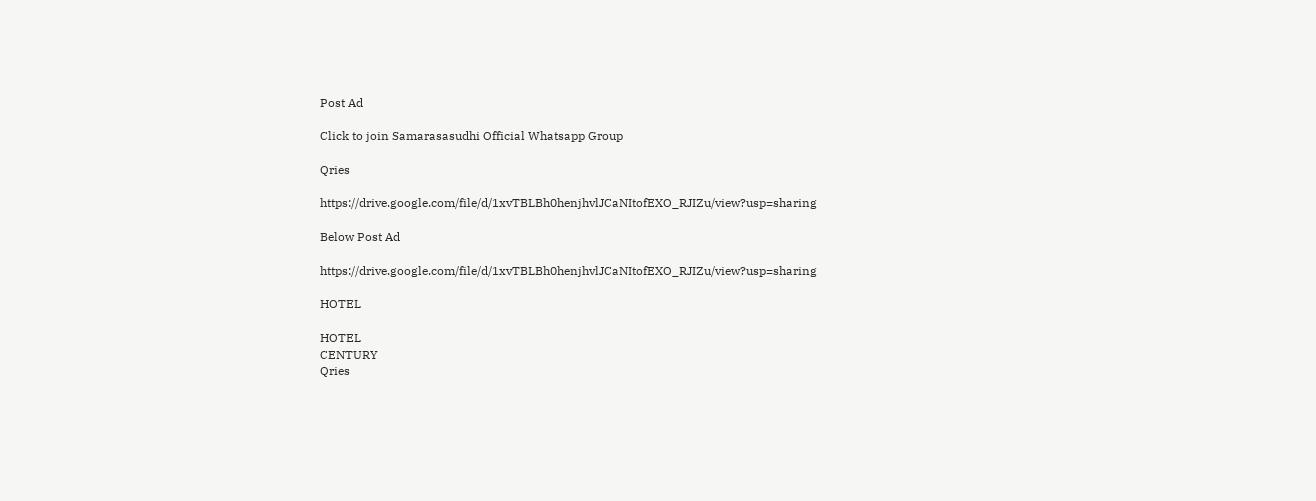Post Ad

Click to join Samarasasudhi Official Whatsapp Group

Qries

https://drive.google.com/file/d/1xvTBLBh0henjhvlJCaNItofEXO_RJIZu/view?usp=sharing

Below Post Ad

https://drive.google.com/file/d/1xvTBLBh0henjhvlJCaNItofEXO_RJIZu/view?usp=sharing

HOTEL

HOTEL
CENTURY
Qries